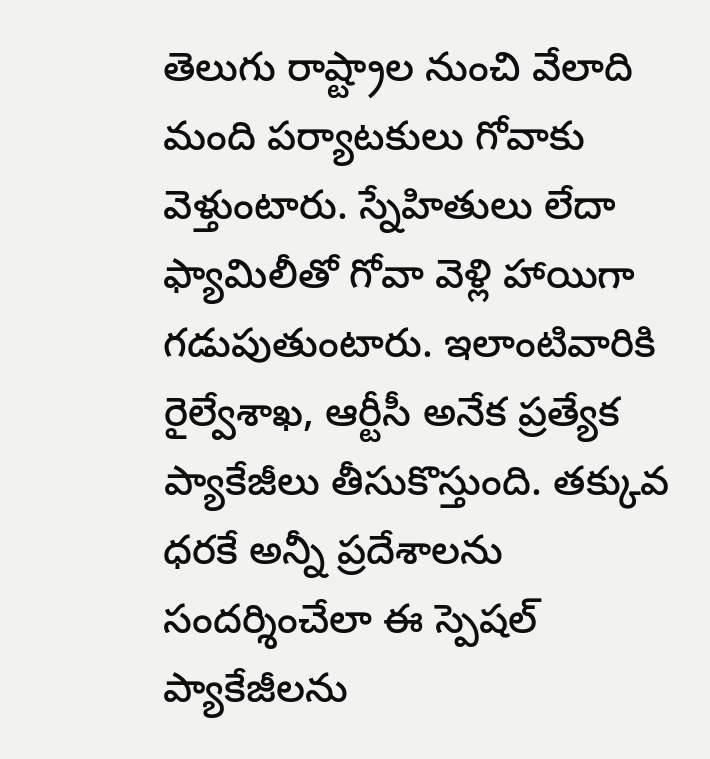తెలుగు రాష్ట్రాల నుంచి వేలాది మంది పర్యాటకులు గోవాకు వెళ్తుంటారు. స్నేహితులు లేదా ఫ్యామిలీతో గోవా వెళ్లి హాయిగా గడుపుతుంటారు. ఇలాంటివారికి రైల్వేశాఖ, ఆర్టీసీ అనేక ప్రత్యేక ప్యాకేజీలు తీసుకొస్తుంది. తక్కువ ధరకే అన్నీ ప్రదేశాలను సందర్శించేలా ఈ స్పెషల్ ప్యాకేజీలను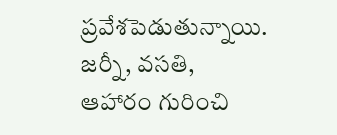ప్రవేశపెడుతున్నాయి. జర్నీ, వసతి, ఆహారం గురించి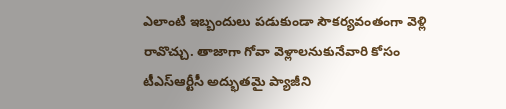ఎలాంటి ఇబ్బందులు పడుకుండా సౌకర్యవంతంగా వెళ్లి రావొచ్చు. తాజాగా గోవా వెళ్లాలనుకునేవారి కోసం టీఎస్ఆర్టీసీ అద్భుతమై ప్యాజీని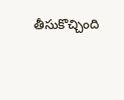తీసుకొచ్చింది